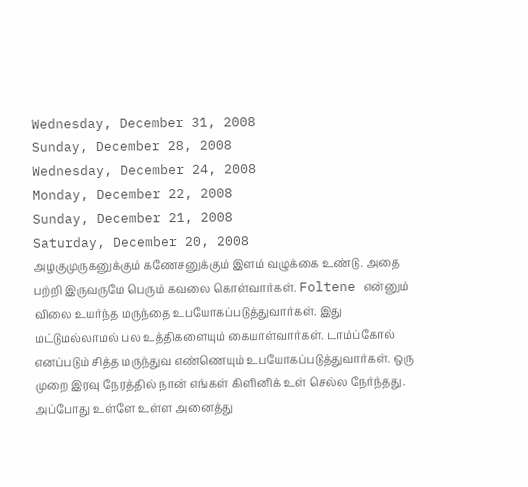Wednesday, December 31, 2008
Sunday, December 28, 2008
Wednesday, December 24, 2008
Monday, December 22, 2008
Sunday, December 21, 2008
Saturday, December 20, 2008
அழகுமுருகனுக்கும் கணேசனுக்கும் இளம் வழுக்கை உண்டு. அதை பற்றி இருவருமே பெரும் கவலை கொள்வார்கள். Foltene என்னும் விலை உயர்ந்த மருந்தை உபயோகப்படுத்துவார்கள். இது மட்டுமல்லாமல் பல உத்திகளையும் கையாள்வார்கள். டாம்ப்கோல் எனப்படும் சித்த மருந்துவ எண்ணெயும் உபயோகப்படுத்துவார்கள். ஒரு முறை இரவு நேரத்தில் நான் எங்கள் கிளினிக் உள் செல்ல நேர்ந்தது. அப்போது உள்ளே உள்ள அனைத்து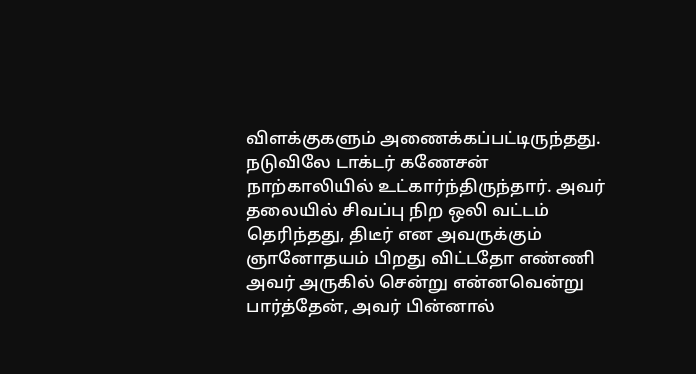விளக்குகளும் அணைக்கப்பட்டிருந்தது. நடுவிலே டாக்டர் கணேசன் நாற்காலியில் உட்கார்ந்திருந்தார். அவர் தலையில் சிவப்பு நிற ஒலி வட்டம் தெரிந்தது, திடீர் என அவருக்கும் ஞானோதயம் பிறது விட்டதோ எண்ணி அவர் அருகில் சென்று என்னவென்று பார்த்தேன், அவர் பின்னால்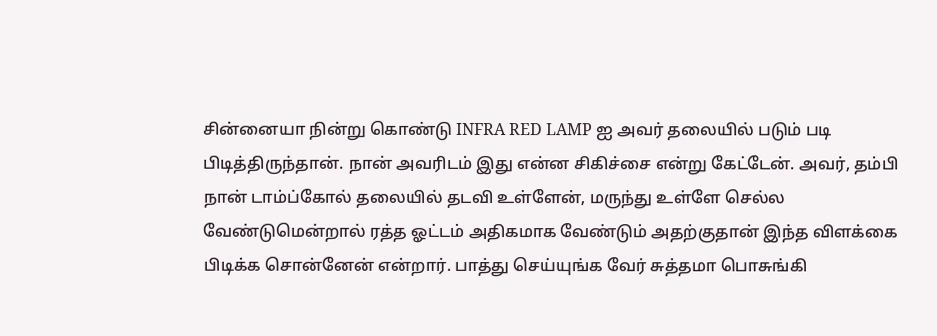சின்னையா நின்று கொண்டு INFRA RED LAMP ஐ அவர் தலையில் படும் படி பிடித்திருந்தான். நான் அவரிடம் இது என்ன சிகிச்சை என்று கேட்டேன். அவர், தம்பி நான் டாம்ப்கோல் தலையில் தடவி உள்ளேன், மருந்து உள்ளே செல்ல வேண்டுமென்றால் ரத்த ஓட்டம் அதிகமாக வேண்டும் அதற்குதான் இந்த விளக்கை பிடிக்க சொன்னேன் என்றார். பாத்து செய்யுங்க வேர் சுத்தமா பொசுங்கி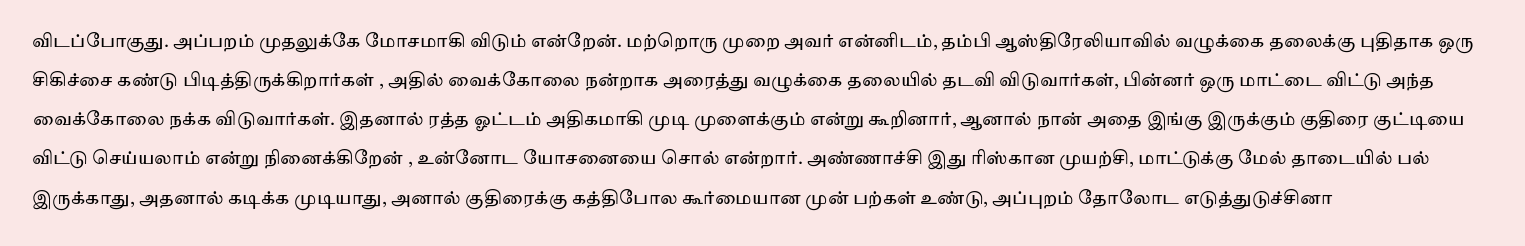விடப்போகுது. அப்பறம் முதலுக்கே மோசமாகி விடும் என்றேன். மற்றொரு முறை அவர் என்னிடம், தம்பி ஆஸ்திரேலியாவில் வழுக்கை தலைக்கு புதிதாக ஒரு சிகிச்சை கண்டு பிடித்திருக்கிறார்கள் , அதில் வைக்கோலை நன்றாக அரைத்து வழுக்கை தலையில் தடவி விடுவார்கள், பின்னர் ஒரு மாட்டை விட்டு அந்த வைக்கோலை நக்க விடுவார்கள். இதனால் ரத்த ஓட்டம் அதிகமாகி முடி முளைக்கும் என்று கூறினார், ஆனால் நான் அதை இங்கு இருக்கும் குதிரை குட்டியை விட்டு செய்யலாம் என்று நினைக்கிறேன் , உன்னோட யோசனையை சொல் என்றார். அண்ணாச்சி இது ரிஸ்கான முயற்சி, மாட்டுக்கு மேல் தாடையில் பல் இருக்காது, அதனால் கடிக்க முடியாது, அனால் குதிரைக்கு கத்திபோல கூர்மையான முன் பற்கள் உண்டு, அப்புறம் தோலோட எடுத்துடுச்சினா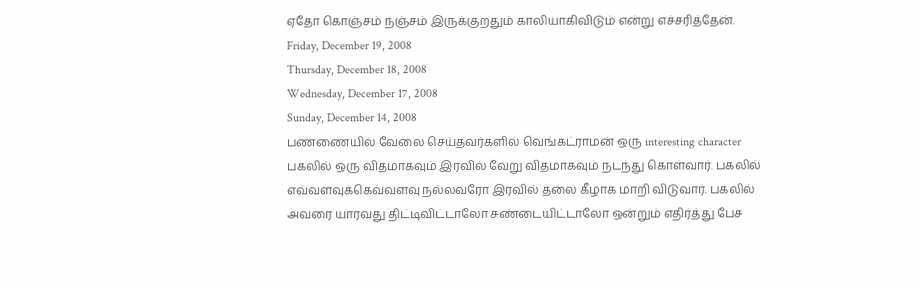ஏதோ கொஞ்சம் நஞ்சம் இருக்குறதும் காலியாகிவிடும் என்று எச்சரித்தேன்.
Friday, December 19, 2008
Thursday, December 18, 2008
Wednesday, December 17, 2008
Sunday, December 14, 2008
பண்ணையில் வேலை செய்தவர்களில் வெங்கட்ராமன் ஒரு interesting character பகலில் ஒரு விதமாகவும் இரவில் வேறு விதமாகவும் நடந்து கொள்வார். பகலில் எவ்வளவுக்கெவ்வளவு நல்லவரோ இரவில் தலை கீழாக மாறி விடுவார். பகலில் அவரை யாரவது திட்டிவிட்டாலோ சண்டையிட்டாலோ ஒன்றும் எதிர்த்து பேச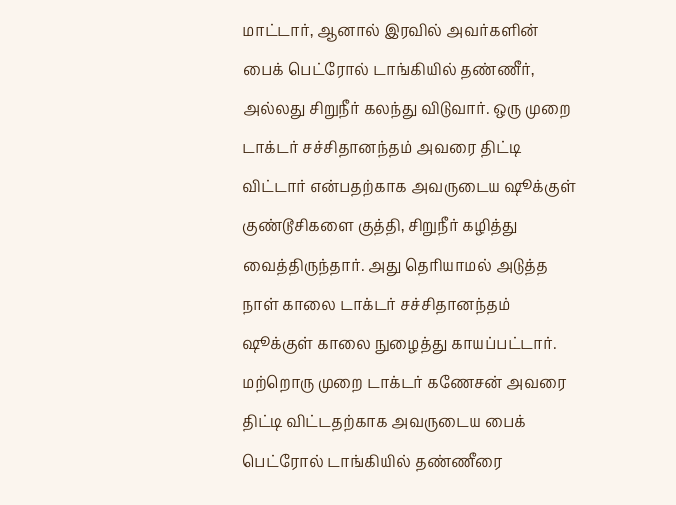மாட்டார், ஆனால் இரவில் அவர்களின் பைக் பெட்ரோல் டாங்கியில் தண்ணீர், அல்லது சிறுநீர் கலந்து விடுவார். ஒரு முறை டாக்டர் சச்சிதானந்தம் அவரை திட்டி விட்டார் என்பதற்காக அவருடைய ஷூக்குள் குண்டூசிகளை குத்தி, சிறுநீர் கழித்து வைத்திருந்தார். அது தெரியாமல் அடுத்த நாள் காலை டாக்டர் சச்சிதானந்தம் ஷூக்குள் காலை நுழைத்து காயப்பட்டார். மற்றொரு முறை டாக்டர் கணேசன் அவரை திட்டி விட்டதற்காக அவருடைய பைக் பெட்ரோல் டாங்கியில் தண்ணீரை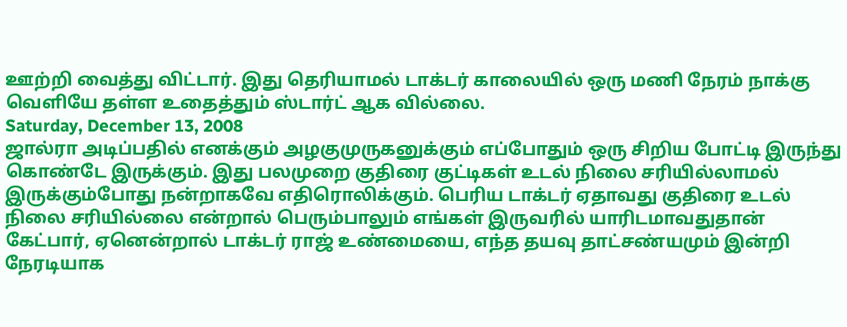ஊற்றி வைத்து விட்டார். இது தெரியாமல் டாக்டர் காலையில் ஒரு மணி நேரம் நாக்கு வெளியே தள்ள உதைத்தும் ஸ்டார்ட் ஆக வில்லை.
Saturday, December 13, 2008
ஜால்ரா அடிப்பதில் எனக்கும் அழகுமுருகனுக்கும் எப்போதும் ஒரு சிறிய போட்டி இருந்து கொண்டே இருக்கும். இது பலமுறை குதிரை குட்டிகள் உடல் நிலை சரியில்லாமல் இருக்கும்போது நன்றாகவே எதிரொலிக்கும். பெரிய டாக்டர் ஏதாவது குதிரை உடல் நிலை சரியில்லை என்றால் பெரும்பாலும் எங்கள் இருவரில் யாரிடமாவதுதான் கேட்பார், ஏனென்றால் டாக்டர் ராஜ் உண்மையை, எந்த தயவு தாட்சண்யமும் இன்றி நேரடியாக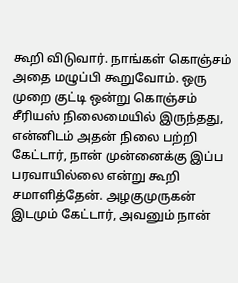கூறி விடுவார். நாங்கள் கொஞ்சம் அதை மழுப்பி கூறுவோம். ஒரு முறை குட்டி ஒன்று கொஞ்சம் சீரியஸ் நிலைமையில் இருந்தது, என்னிடம் அதன் நிலை பற்றி கேட்டார், நான் முன்னைக்கு இப்ப பரவாயில்லை என்று கூறி சமாளித்தேன். அழகுமுருகன் இடமும் கேட்டார், அவனும் நான்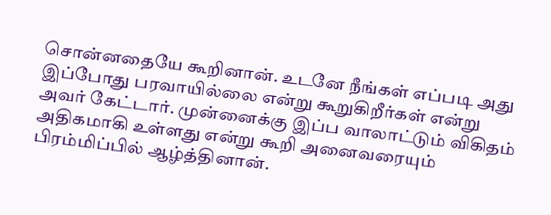சொன்னதையே கூறினான். உடனே நீங்கள் எப்படி அது இப்போது பரவாயில்லை என்று கூறுகிறீர்கள் என்று அவர் கேட்டார். முன்னைக்கு இப்ப வாலாட்டும் விகிதம் அதிகமாகி உள்ளது என்று கூறி அனைவரையும் பிரம்மிப்பில் ஆழ்த்தினான்.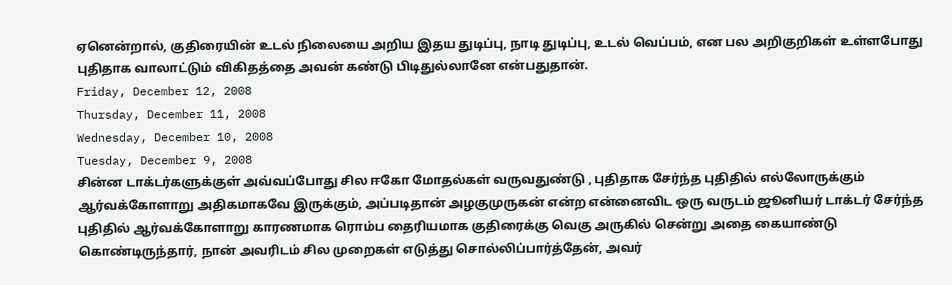ஏனென்றால், குதிரையின் உடல் நிலையை அறிய இதய துடிப்பு, நாடி துடிப்பு, உடல் வெப்பம், என பல அறிகுறிகள் உள்ளபோது புதிதாக வாலாட்டும் விகிதத்தை அவன் கண்டு பிடிதுல்லானே என்பதுதான்.
Friday, December 12, 2008
Thursday, December 11, 2008
Wednesday, December 10, 2008
Tuesday, December 9, 2008
சின்ன டாக்டர்களுக்குள் அவ்வப்போது சில ஈகோ மோதல்கள் வருவதுண்டு , புதிதாக சேர்ந்த புதிதில் எல்லோருக்கும் ஆர்வக்கோளாறு அதிகமாகவே இருக்கும், அப்படிதான் அழகுமுருகன் என்ற என்னைவிட ஒரு வருடம் ஜூனியர் டாக்டர் சேர்ந்த புதிதில் ஆர்வக்கோளாறு காரணமாக ரொம்ப தைரியமாக குதிரைக்கு வெகு அருகில் சென்று அதை கையாண்டு கொண்டிருந்தார், நான் அவரிடம் சில முறைகள் எடுத்து சொல்லிப்பார்த்தேன், அவர்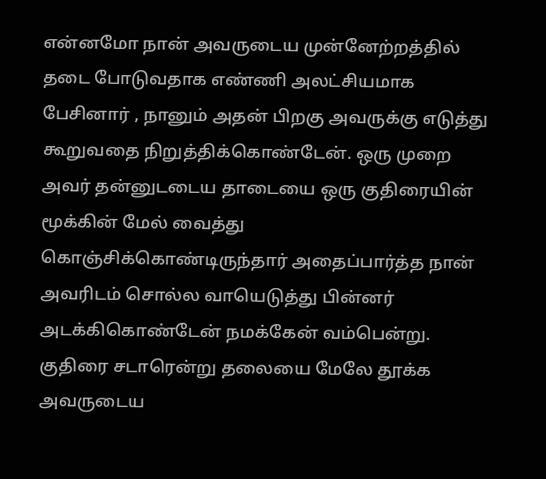என்னமோ நான் அவருடைய முன்னேற்றத்தில் தடை போடுவதாக எண்ணி அலட்சியமாக பேசினார் , நானும் அதன் பிறகு அவருக்கு எடுத்து கூறுவதை நிறுத்திக்கொண்டேன். ஒரு முறை அவர் தன்னுடடைய தாடையை ஒரு குதிரையின் மூக்கின் மேல் வைத்து கொஞ்சிக்கொண்டிருந்தார் அதைப்பார்த்த நான் அவரிடம் சொல்ல வாயெடுத்து பின்னர் அடக்கிகொண்டேன் நமக்கேன் வம்பென்று. குதிரை சடாரென்று தலையை மேலே தூக்க அவருடைய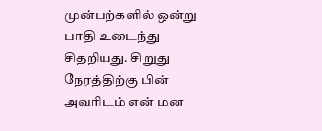முன்பற்களில் ஒன்று பாதி உடைந்து சிதறியது. சிறுது நேரத்திற்கு பின் அவரிடம் என் மன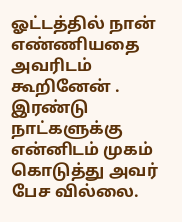ஓட்டத்தில் நான் எண்ணியதை அவரிடம் கூறினேன் . இரண்டு நாட்களுக்கு என்னிடம் முகம் கொடுத்து அவர் பேச வில்லை.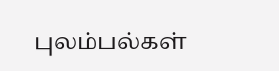புலம்பல்கள்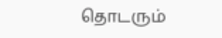தொடரும்